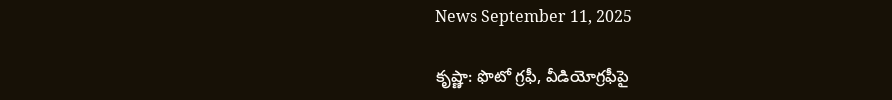News September 11, 2025

కృష్ణా: ఫొటో గ్రఫీ, వీడియోగ్రఫీపై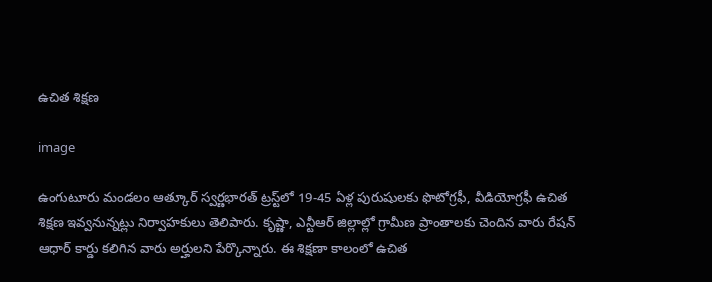ఉచిత శిక్షణ

image

ఉంగుటూరు మండలం ఆత్కూర్ స్వర్ణభారత్ ట్రస్ట్‌లో 19-45 ఏళ్ల పురుషులకు ఫొటోగ్రఫీ, వీడియోగ్రఫీ ఉచిత శిక్షణ ఇవ్వనున్నట్లు నిర్వాహకులు తెలిపారు. కృష్ణా, ఎన్టీఆర్ జిల్లాల్లో గ్రామీణ ప్రాంతాలకు చెందిన వారు రేషన్ ఆధార్ కార్డు కలిగిన వారు అర్హులని పేర్కొన్నారు. ఈ శిక్షణా కాలంలో ఉచిత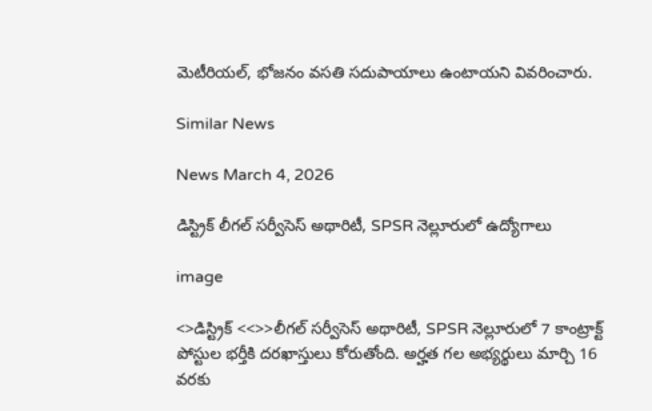మెటీరియల్, భోజనం వసతి సదుపాయాలు ఉంటాయని వివరించారు.

Similar News

News March 4, 2026

డిస్ట్రిక్ లీగల్ సర్వీసెస్ అథారిటీ, SPSR నెల్లూరులో ఉద్యోగాలు

image

<>డిస్ట్రిక్ <<>>లీగల్ సర్వీసెస్ అథారిటీ, SPSR నెల్లూరులో 7 కాంట్రాక్ట్ పోస్టుల భర్తీకి దరఖాస్తులు కోరుతోంది. అర్హత గల అభ్యర్థులు మార్చి 16 వరకు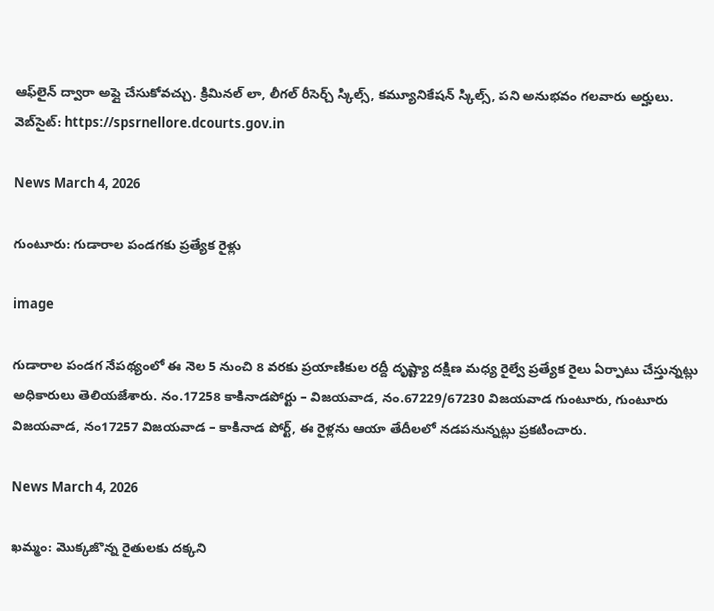ఆఫ్‌లైన్ ద్వారా అప్లై చేసుకోవచ్చు. క్రిమినల్ లా, లీగల్ రీసెర్చ్ స్కిల్స్, కమ్యూనికేషన్ స్కిల్స్, పని అనుభవం గలవారు అర్హులు. వెబ్‌సైట్: https://spsrnellore.dcourts.gov.in

News March 4, 2026

గుంటూరు: గుడారాల పండగకు ప్రత్యేక రైళ్లు

image

గుడారాల పండగ నేపథ్యంలో ఈ నెల 5 నుంచి 8 వరకు ప్రయాణికుల రద్దీ దృష్ట్యా దక్షిణ మధ్య రైల్వే ప్రత్యేక రైలు ఏర్పాటు చేస్తున్నట్లు అధికారులు తెలియజేశారు. నం.17258 కాకినాడపోర్టు – విజయవాడ, నం.67229/67230 విజయవాడ గుంటూరు, గుంటూరు విజయవాడ, నం17257 విజయవాడ – కాకినాడ పోర్ట్, ఈ రైళ్లను ఆయా తేదీలలో నడపనున్నట్లు ప్రకటించారు.

News March 4, 2026

ఖమ్మం: మొక్కజొన్న రైతులకు దక్కని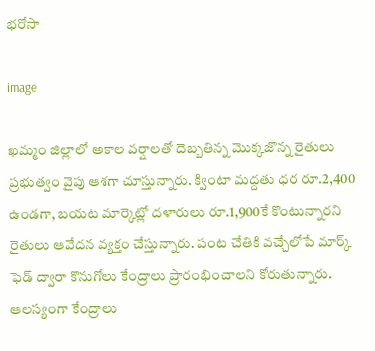భరోసా

image

ఖమ్మం జిల్లాలో అకాల వర్షాలతో దెబ్బతిన్న మొక్కజొన్న రైతులు ప్రభుత్వం వైపు ఆశగా చూస్తున్నారు. క్వింటా మద్దతు ధర రూ.2,400 ఉండగా, బయట మార్కెట్లో దళారులు రూ.1,900కే కొంటున్నారని రైతులు ఆవేదన వ్యక్తం చేస్తున్నారు. పంట చేతికి వచ్చేలోపే మార్క్ ఫెడ్ ద్వారా కొనుగోలు కేంద్రాలు ప్రారంభించాలని కోరుతున్నారు. ఆలస్యంగా కేంద్రాలు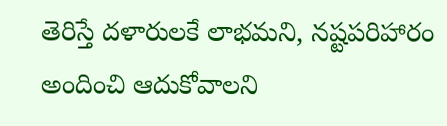తెరిస్తే దళారులకే లాభమని, నష్టపరిహారం అందించి ఆదుకోవాలని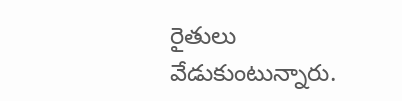రైతులు వేడుకుంటున్నారు.